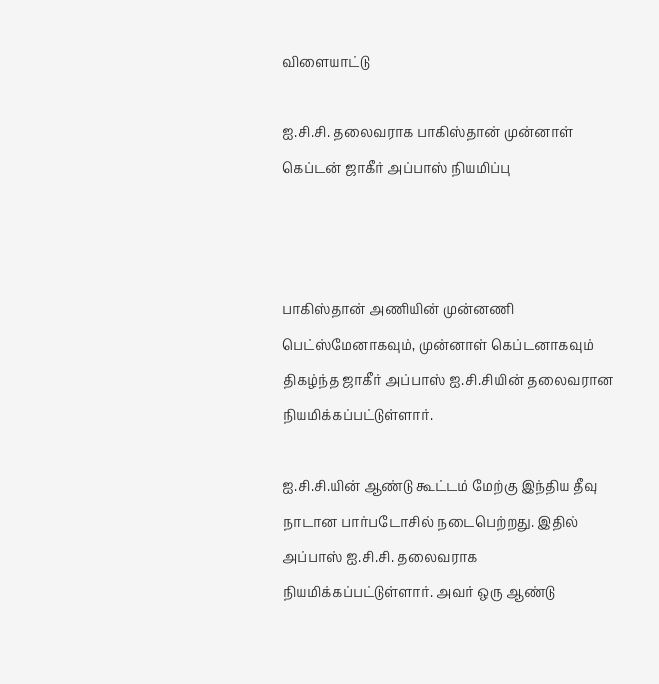விளையாட்டு

ஐ.சி.சி. தலைவராக பாகிஸ்தான் முன்னாள் கெப்டன் ஜாகீர் அப்பாஸ் நியமிப்பு



பாகிஸ்தான் அணியின் முன்னணி பெட்ஸ்மேனாகவும், முன்னாள் கெப்டனாகவும் திகழ்ந்த ஜாகீர் அப்பாஸ் ஐ.சி.சியின் தலைவரான நியமிக்கப்பட்டுள்ளார்.

ஐ.சி.சி.யின் ஆண்டு கூட்டம் மேற்கு இந்திய தீவு நாடான பார்படோசில் நடைபெற்றது. இதில் அப்பாஸ் ஐ.சி.சி. தலைவராக நியமிக்கப்பட்டுள்ளார். அவர் ஒரு ஆண்டு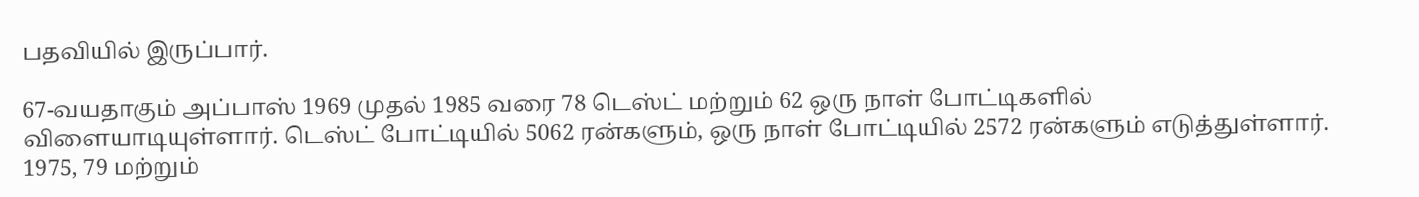பதவியில் இருப்பார்.

67-வயதாகும் அப்பாஸ் 1969 முதல் 1985 வரை 78 டெஸ்ட் மற்றும் 62 ஒரு நாள் போட்டிகளில் விளையாடியுள்ளார். டெஸ்ட் போட்டியில் 5062 ரன்களும், ஒரு நாள் போட்டியில் 2572 ரன்களும் எடுத்துள்ளார். 1975, 79 மற்றும்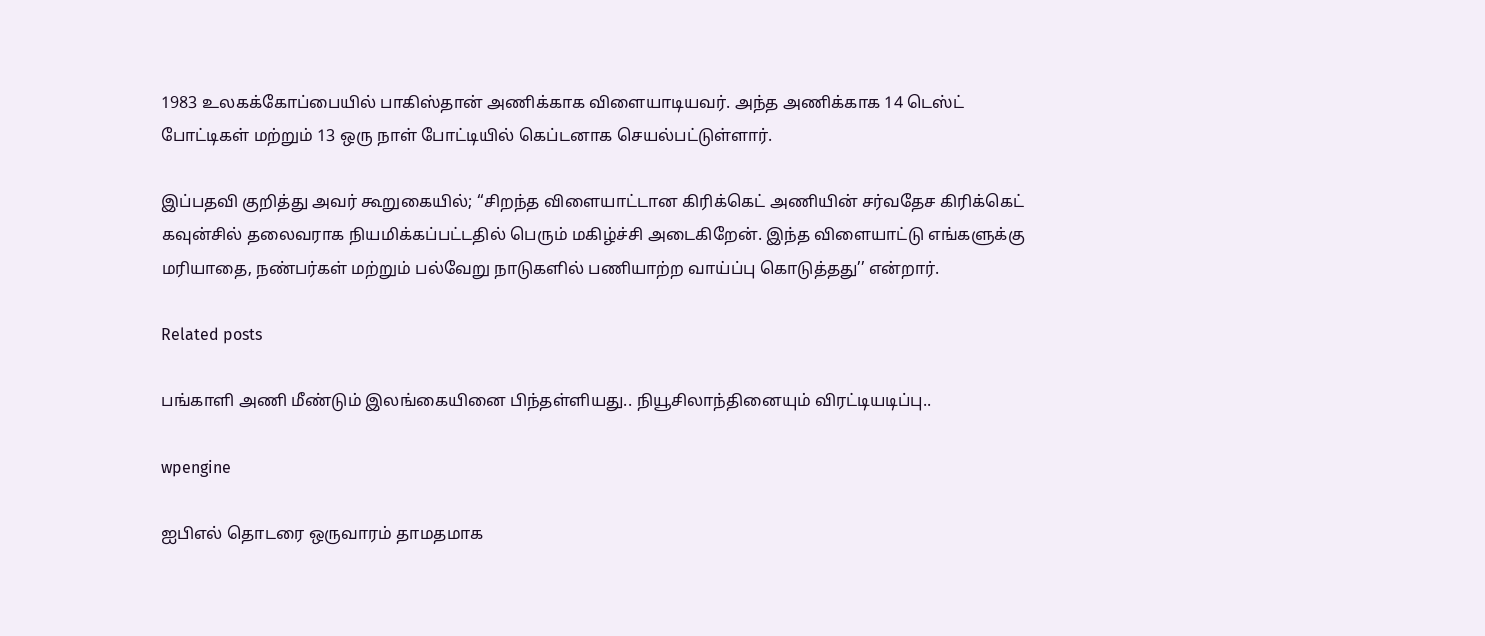1983 உலகக்கோப்பையில் பாகிஸ்தான் அணிக்காக விளையாடியவர். அந்த அணிக்காக 14 டெஸ்ட் போட்டிகள் மற்றும் 13 ஒரு நாள் போட்டியில் கெப்டனாக செயல்பட்டுள்ளார்.

இப்பதவி குறித்து அவர் கூறுகையில்; ‘‘சிறந்த விளையாட்டான கிரிக்கெட் அணியின் சர்வதேச கிரிக்கெட் கவுன்சில் தலைவராக நியமிக்கப்பட்டதில் பெரும் மகிழ்ச்சி அடைகிறேன். இந்த விளையாட்டு எங்களுக்கு மரியாதை, நண்பர்கள் மற்றும் பல்வேறு நாடுகளில் பணியாற்ற வாய்ப்பு கொடுத்தது’’ என்றார்.

Related posts

பங்காளி அணி மீண்டும் இலங்கையினை பிந்தள்ளியது.. நியூசிலாந்தினையும் விரட்டியடிப்பு..

wpengine

ஐபிஎல் தொடரை ஒருவாரம் தாமதமாக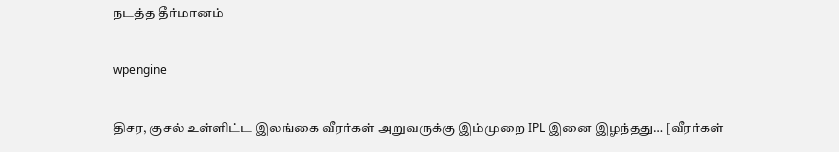நடத்த தீர்மானம்

wpengine

திசர, குசல் உள்ளிட்ட இலங்கை வீரர்கள் அறுவருக்கு இம்முறை IPL இனை இழந்தது… [வீரர்கள்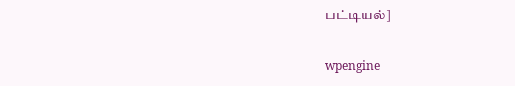பட்டியல்]

wpengine